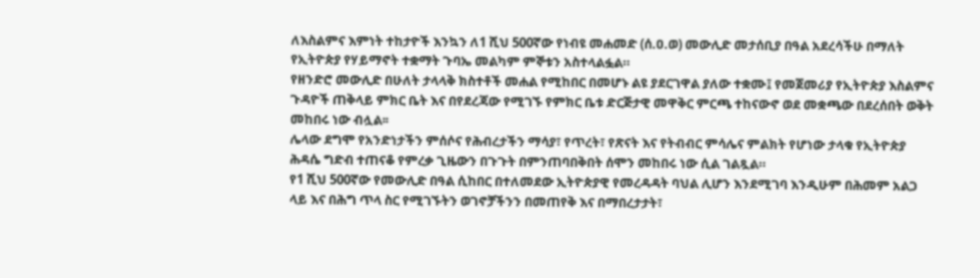ለእስልምና እምነት ተከታዮች እንኳን ለ1 ሺህ 500ኛው የነብዩ መሐመድ (ሰ.ዐ.ወ) መውሊድ መታሰቢያ በዓል አደረሳችሁ በማለት የኢትዮጵያ የሃይማኖት ተቋማት ጉባኤ መልካም ምኞቱን አስተላልፏል።
የዘንድሮ መውሊድ በሁለት ታላላቅ ክስተቶች መሐል የሚከበር በመሆኑ ልዩ ያደርገዋል ያለው ተቋሙ፤ የመጀመሪያ የኢትዮጵያ እስልምና ጉዳዮች ጠቅላይ ምክር ቤት እና በየደረጃው የሚገኙ የምክር ቤቱ ድርጅታዊ መዋቅር ምርጫ ተከናውኖ ወደ መቋጫው በደረሰበት ወቅት መከበሩ ነው ብሏል፡፡
ሌላው ደግሞ የአንድነታችን ምሰሶና የሕብረታችን ማሳያ፣ የጥረት፣ የጽናት እና የትብብር ምሳሌና ምልክት የሆነው ታላቁ የኢትዮጵያ ሕዳሴ ግድብ ተጠናቆ የምረቃ ጊዜውን በጉጉት በምንጠባበቅበት ሰሞን መከበሩ ነው ሲል ገልጿል።
የ1 ሺህ 500ኛው የመውሊድ በዓል ሲከበር በተለመደው ኢትዮጵያዊ የመረዳዳት ባህል ሊሆን እንደሚገባ እንዲሁም በሕመም አልጋ ላይ እና በሕግ ጥላ ስር የሚገኙትን ወገኖቻችንን በመጠየቅ እና በማበረታታት፣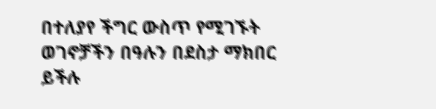በተለያየ ችግር ውስጥ የሚገኙት ወገኖቻችን በዓሉን በደስታ ማክበር ይችሉ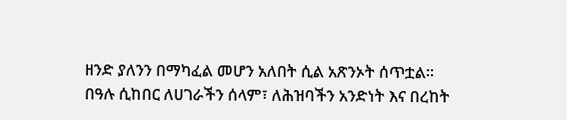ዘንድ ያለንን በማካፈል መሆን አለበት ሲል አጽንኦት ሰጥቷል፡፡
በዓሉ ሲከበር ለሀገራችን ሰላም፣ ለሕዝባችን አንድነት እና በረከት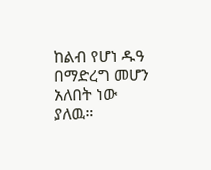ከልብ የሆነ ዱዓ በማድረግ መሆን አለበት ነው ያለዉ።